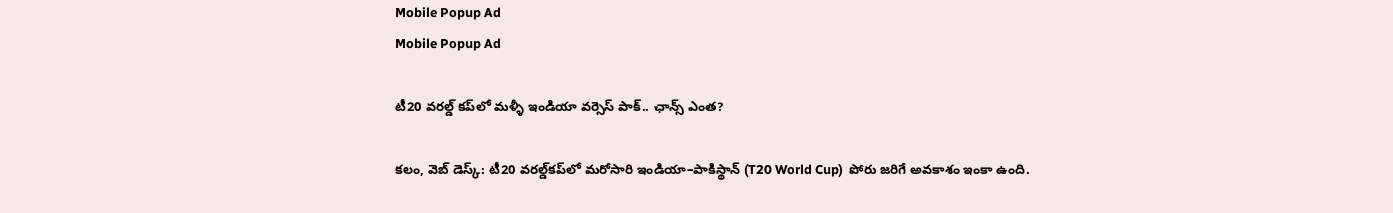Mobile Popup Ad
Mobile Popup Ad

టీ20 వరల్డ్ కప్‌లో మళ్ళీ ఇండియా వర్సెస్ పాక్.. ఛాన్స్ ఎంత?

కలం, వెబ్ డెస్క్: టీ20 వరల్డ్‌కప్‌లో మరోసారి ఇండియా–పాకిస్థాన్ (T20 World Cup)  పోరు జరిగే అవకాశం ఇంకా ఉంది.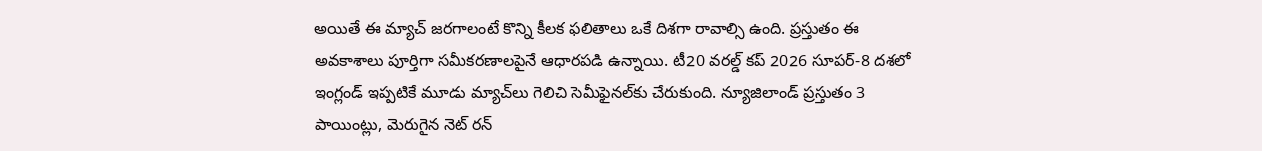అయితే ఈ మ్యాచ్ జరగాలంటే కొన్ని కీలక ఫలితాలు ఒకే దిశగా రావాల్సి ఉంది. ప్రస్తుతం ఈ అవకాశాలు పూర్తిగా సమీకరణాలపైనే ఆధారపడి ఉన్నాయి. టీ20 వరల్డ్ కప్ 2026 సూపర్-8 దశలో ఇంగ్లండ్ ఇప్పటికే మూడు మ్యాచ్‌లు గెలిచి సెమీఫైనల్‌కు చేరుకుంది. న్యూజిలాండ్ ప్రస్తుతం 3 పాయింట్లు, మెరుగైన నెట్ రన్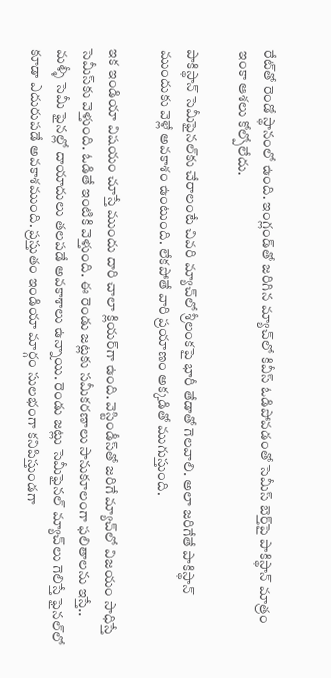రేట్‌తో రెండో స్థానంలో ఉంది. ఇంగ్లండ్‌తో జరిగిన మ్యాచ్‌లో కివీస్ ఓడిపోవడంతో సెమీస్ బెర్త్‌పై పాకిస్థాన్ మాత్రం ఇంకా ఆశలు కోల్పోలేదు.

పాకిస్థాన్ సెమీఫైనల్‌కు చేరాలంటే చివరి మ్యాచ్‌లో శ్రీలంకపై భారీ తేడాతో గెలవాలి. అలా జరిగేతే పాకిస్థాన్ ముందుకు వెళ్లే అవకాశం ఉంటుంది. లేకపోతే వారి ప్రయాణం అక్కడితో ముగుస్తుంది.

ఇక ఇండియా విషయం చూస్తే ముందు దారి చాలా క్లియర్‌గా ఉంది. వెస్టిండీస్‌తో జరిగే మ్యాచ్‌లో విజయం సాధిస్తే సెమీస్‌కు వెళ్తుంది. ఓడితే ఇంటికి వెళ్తుంది. ఈ రెండు జట్లకు సమీకరణాలు సానుకూలంగా ఫలితాలను ఇస్తే.. మళ్ళీ సెమీ ఫైనల్లో దాయాదులు తలపడే అవకాశాలు ఉన్నాయి. రెండు జట్లు సెమీఫైనల్ మ్యాచ్‌లు గెలిస్తే ఫైనల్‌లో కూడా ఎదురుపడే అవకాశముంది. ప్రస్తుతం ఇండియా మార్గం సులభంగా కనిపిస్తుండగా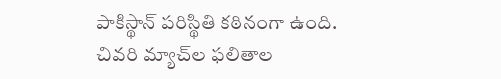పాకిస్థాన్ పరిస్థితి కఠినంగా ఉంది. చివరి మ్యాచ్‌ల ఫలితాల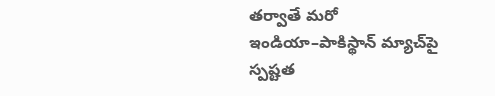తర్వాతే మరో ఇండియా–పాకిస్థాన్ మ్యాచ్‌పై స్పష్టత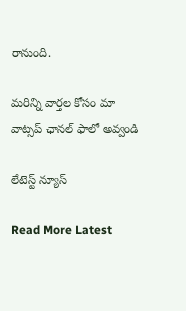రానుంది.

మ‌రిన్ని వార్త‌ల కోసం మా వాట్స‌ప్ ఛాన‌ల్ ఫాలో అవ్వండి

లేటెస్ట్ న్యూస్‌

Read More Latest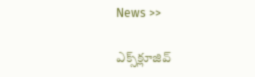News >>

ఎక్స్‌క్లూజివ్‌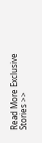Read More Exclusive Stories >>